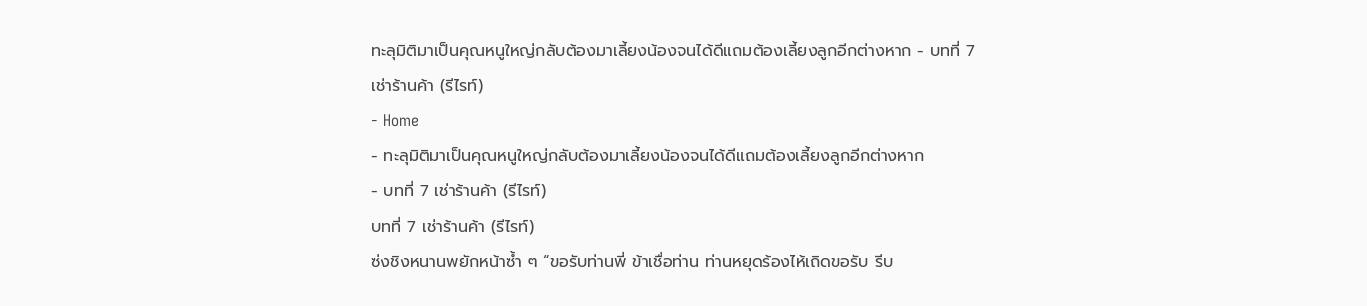ทะลุมิติมาเป็นคุณหนูใหญ่กลับต้องมาเลี้ยงน้องจนได้ดีแถมต้องเลี้ยงลูกอีกต่างหาก - บทที่ 7 เช่าร้านค้า (รีไรท์)
- Home
- ทะลุมิติมาเป็นคุณหนูใหญ่กลับต้องมาเลี้ยงน้องจนได้ดีแถมต้องเลี้ยงลูกอีกต่างหาก
- บทที่ 7 เช่าร้านค้า (รีไรท์)
บทที่ 7 เช่าร้านค้า (รีไรท์)
ซ่งชิงหนานพยักหน้าซ้ำ ๆ “ขอรับท่านพี่ ข้าเชื่อท่าน ท่านหยุดร้องไห้เถิดขอรับ รีบ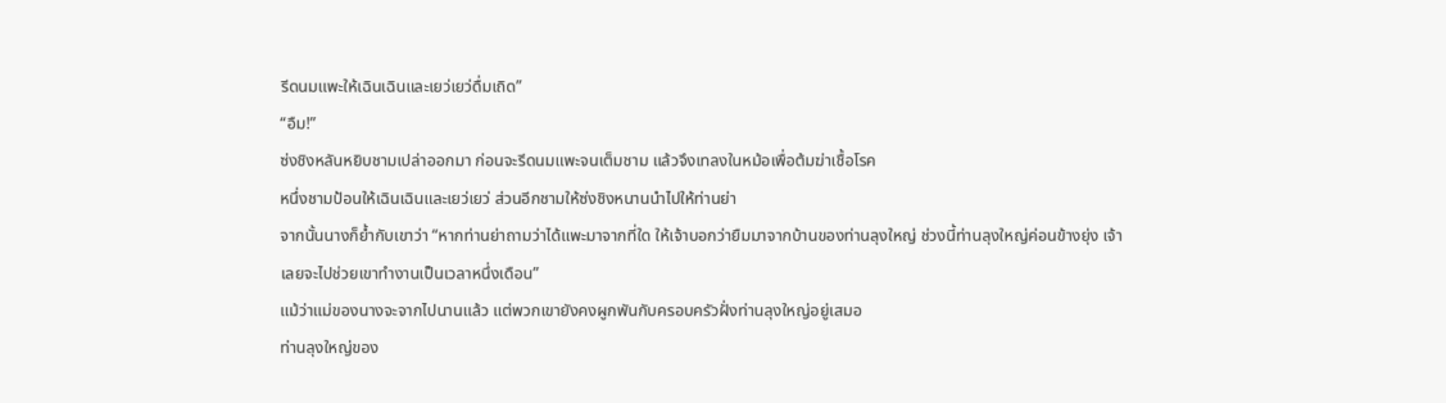รีดนมแพะให้เฉินเฉินและเยว่เยว่ดื่มเถิด”
“อืม!”
ซ่งชิงหลันหยิบชามเปล่าออกมา ก่อนจะรีดนมแพะจนเต็มชาม แล้วจึงเทลงในหม้อเพื่อต้มฆ่าเชื้อโรค
หนึ่งชามป้อนให้เฉินเฉินและเยว่เยว่ ส่วนอีกชามให้ซ่งชิงหนานนำไปให้ท่านย่า
จากนั้นนางก็ย้ำกับเขาว่า “หากท่านย่าถามว่าได้แพะมาจากที่ใด ให้เจ้าบอกว่ายืมมาจากบ้านของท่านลุงใหญ่ ช่วงนี้ท่านลุงใหญ่ค่อนข้างยุ่ง เจ้าเลยจะไปช่วยเขาทำงานเป็นเวลาหนึ่งเดือน”
แม้ว่าแม่ของนางจะจากไปนานแล้ว แต่พวกเขายังคงผูกพันกับครอบครัวฝั่งท่านลุงใหญ่อยู่เสมอ
ท่านลุงใหญ่ของ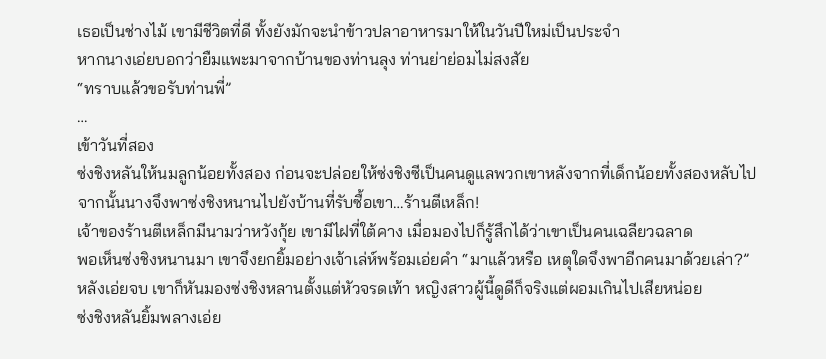เธอเป็นช่างไม้ เขามีชีวิตที่ดี ทั้งยังมักจะนำข้าวปลาอาหารมาให้ในวันปีใหม่เป็นประจำ
หากนางเอ่ยบอกว่ายืมแพะมาจากบ้านของท่านลุง ท่านย่าย่อมไม่สงสัย
“ทราบแล้วขอรับท่านพี่”
…
เข้าวันที่สอง
ซ่งชิงหลันให้นมลูกน้อยทั้งสอง ก่อนจะปล่อยให้ซ่งชิงซีเป็นคนดูแลพวกเขาหลังจากที่เด็กน้อยทั้งสองหลับไป
จากนั้นนางจึงพาซ่งชิงหนานไปยังบ้านที่รับซื้อเขา…ร้านตีเหล็ก!
เจ้าของร้านตีเหล็กมีนามว่าหวังกุ้ย เขามีไฝที่ใต้คาง เมื่อมองไปก็รู้สึกได้ว่าเขาเป็นคนเฉลียวฉลาด
พอเห็นซ่งชิงหนานมา เขาจึงยกยิ้มอย่างเจ้าเล่ห์พร้อมเอ่ยคำ “มาแล้วหรือ เหตุใดจึงพาอีกคนมาด้วยเล่า?”
หลังเอ่ยจบ เขาก็หันมองซ่งชิงหลานตั้งแต่หัวจรดเท้า หญิงสาวผู้นี้ดูดีก็จริงแต่ผอมเกินไปเสียหน่อย
ซ่งชิงหลันยิ้มพลางเอ่ย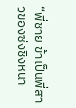“พี่ชาย ข้าเป็นพี่สาวของซ่งชิงหนา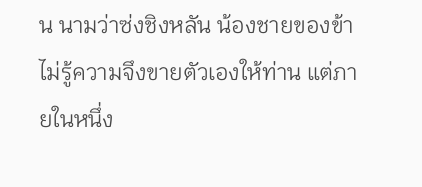น นามว่าซ่งชิงหลัน น้องชายของข้าไม่รู้ความจึงขายตัวเองให้ท่าน แต่ภายในหนึ่ง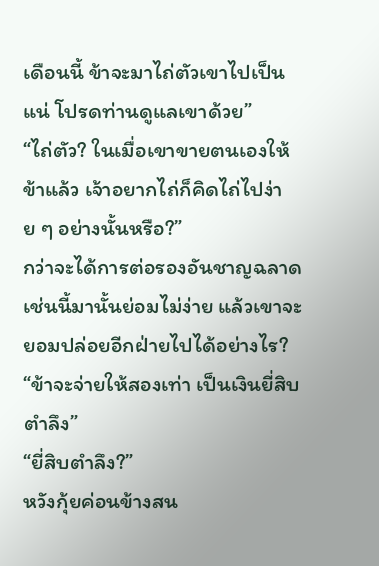เดือนนี้ ข้าจะมาไถ่ตัวเขาไปเป็นแน่ โปรดท่านดูแลเขาด้วย”
“ไถ่ตัว? ในเมื่อเขาขายตนเองให้ข้าแล้ว เจ้าอยากไถ่ก็คิดไถ่ไปง่าย ๆ อย่างนั้นหรือ?”
กว่าจะได้การต่อรองอันชาญฉลาดเช่นนี้มานั้นย่อมไม่ง่าย แล้วเขาจะยอมปล่อยอีกฝ่ายไปได้อย่างไร?
“ข้าจะจ่ายให้สองเท่า เป็นเงินยี่สิบตำลึง”
“ยี่สิบตำลึง?”
หวังกุ้ยค่อนข้างสน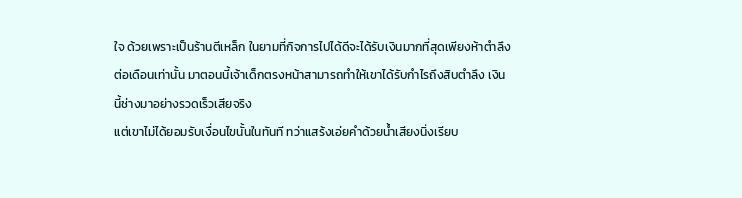ใจ ด้วยเพราะเป็นร้านตีเหล็ก ในยามที่กิจการไปได้ดีจะได้รับเงินมากที่สุดเพียงห้าตำลึงต่อเดือนเท่านั้น มาตอนนี้เจ้าเด็กตรงหน้าสามารถทำให้เขาได้รับกำไรถึงสิบตำลึง เงินนี้ช่างมาอย่างรวดเร็วเสียจริง
แต่เขาไม่ได้ยอมรับเงื่อนไขนั้นในทันที ทว่าแสร้งเอ่ยคำด้วยน้ำเสียงนิ่งเรียบ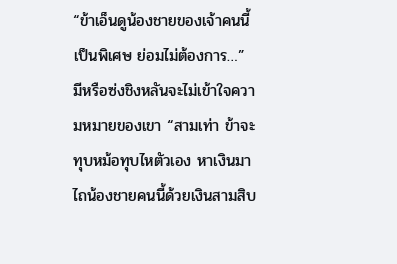“ข้าเอ็นดูน้องชายของเจ้าคนนี้เป็นพิเศษ ย่อมไม่ต้องการ…”
มีหรือซ่งชิงหลันจะไม่เข้าใจความหมายของเขา “สามเท่า ข้าจะทุบหม้อทุบไหตัวเอง หาเงินมาไถน้องชายคนนี้ด้วยเงินสามสิบ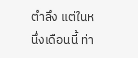ตำลึง แต่ในหนึ่งเดือนนี้ ท่า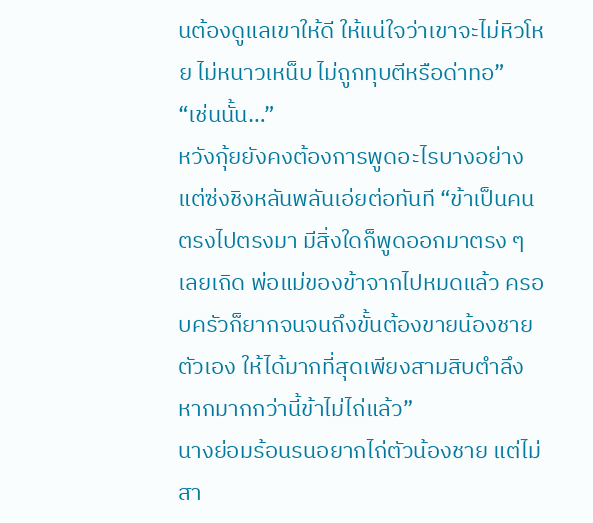นต้องดูแลเขาให้ดี ให้แน่ใจว่าเขาจะไม่หิวโหย ไม่หนาวเหน็บ ไม่ถูกทุบตีหรือด่าทอ”
“เช่นนั้น…”
หวังกุ้ยยังคงต้องการพูดอะไรบางอย่าง แต่ซ่งชิงหลันพลันเอ่ยต่อทันที “ข้าเป็นคนตรงไปตรงมา มีสิ่งใดก็พูดออกมาตรง ๆ เลยเถิด พ่อแม่ของข้าจากไปหมดแล้ว ครอบครัวก็ยากจนจนถึงขั้นต้องขายน้องชายตัวเอง ให้ได้มากที่สุดเพียงสามสิบตำลึง หากมากกว่านี้ข้าไม่ไถ่แล้ว”
นางย่อมร้อนรนอยากไถ่ตัวน้องชาย แต่ไม่สา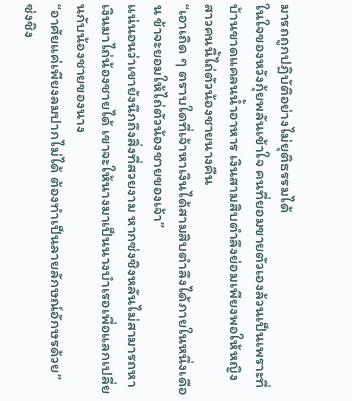มารถถูกปฏิบัติอย่างไม่ยุติธรรมได้
ในใจของหวังกุ้ยพลันเข้าใจ คนที่ยอมขายตัวเองล้วนเป็นเพราะที่บ้านขาดแคลนน้ำอาหาร เงินสามสิบตำลึงย่อมเพียงพอให้หญิงสาวคนนี้ไถ่ตัวน้องชายนางคืน
“เอาเถิด ๆ ตราบใดที่เจ้าหาเงินได้สามสิบตำลึงได้ภายในหนึ่งเดือน ข้าจะยอมให้ไถ่ตัวน้องชายของเจ้า”
แน่นอนว่าเขายังนึกถึงสิ่งที่สวยงาม หากซ่งชิงหลันไม่สามารถหาเงินมาไถ่น้องชายได้ เขาจะให้นางมาเป็นนางบำเรอเพื่อแลกเปลี่ยนกับน้องชายของนาง
“อาศัยแค่เพียงลมปากไม่ได้ ต้องทำเป็นลายลักษณ์อักษรด้วย”
ซ่งชิง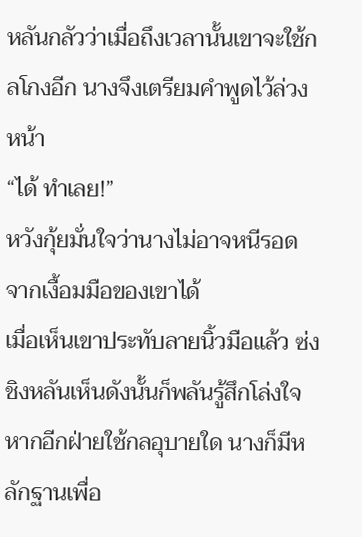หลันกลัวว่าเมื่อถึงเวลานั้นเขาจะใช้กลโกงอีก นางจึงเตรียมคำพูดไว้ล่วงหน้า
“ได้ ทำเลย!”
หวังกุ้ยมั่นใจว่านางไม่อาจหนีรอดจากเงื้อมมือของเขาได้
เมื่อเห็นเขาประทับลายนิ้วมือแล้ว ซ่งชิงหลันเห็นดังนั้นก็พลันรู้สึกโล่งใจ หากอีกฝ่ายใช้กลอุบายใด นางก็มีหลักฐานเพื่อ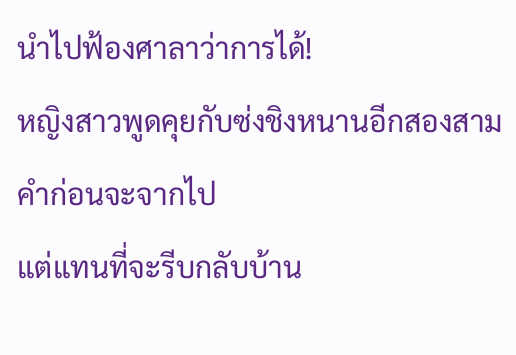นำไปฟ้องศาลาว่าการได้!
หญิงสาวพูดคุยกับซ่งชิงหนานอีกสองสามคำก่อนจะจากไป
แต่แทนที่จะรีบกลับบ้าน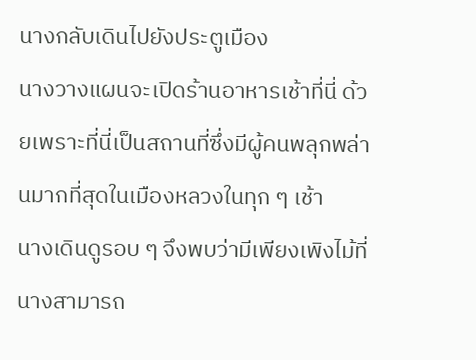นางกลับเดินไปยังประตูเมือง
นางวางแผนจะเปิดร้านอาหารเช้าที่นี่ ด้วยเพราะที่นี่เป็นสถานที่ซึ่งมีผู้คนพลุกพล่านมากที่สุดในเมืองหลวงในทุก ๆ เช้า
นางเดินดูรอบ ๆ จึงพบว่ามีเพียงเพิงไม้ที่นางสามารถ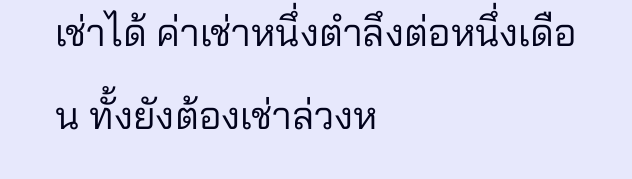เช่าได้ ค่าเช่าหนึ่งตำลึงต่อหนึ่งเดือน ทั้งยังต้องเช่าล่วงห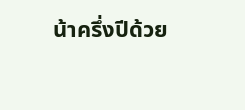น้าครึ่งปีด้วย